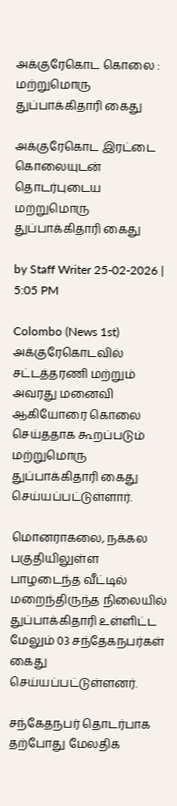அக்குரேகொட கொலை : மற்றுமொரு துப்பாக்கிதாரி கைது

அக்குரேகொட இரட்டை கொலையுடன் தொடர்புடைய மற்றுமொரு துப்பாக்கிதாரி கைது

by Staff Writer 25-02-2026 | 5:05 PM

Colombo (News 1st)  அக்குரேகொடவில் சட்டத்தரணி மற்றும் அவரது மனைவி ஆகியோரை கொலை செய்ததாக கூறப்படும் மற்றுமொரு துப்பாக்கிதாரி கைது செய்யப்பட்டுள்ளார்.

மொனராகலை, நக்கல பகுதியிலுள்ள பாழடைந்த வீட்டில் மறைந்திருந்த நிலையில் துப்பாக்கிதாரி உள்ளிட்ட மேலும் 03 சந்தேகநபர்கள் கைது செய்யப்பட்டுள்ளனர்.

சந்கேதநபர் தொடர்பாக தற்போது மேலதிக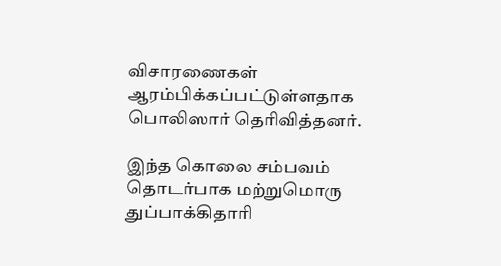விசாரணைகள் ஆரம்பிக்கப்பட்டுள்ளதாக பொலிஸார் தெரிவித்தனர்.

இந்த கொலை சம்பவம் தொடர்பாக மற்றுமொரு துப்பாக்கிதாரி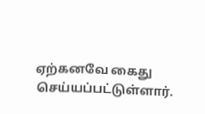ஏற்கனவே கைது செய்யப்பட்டுள்ளார்.